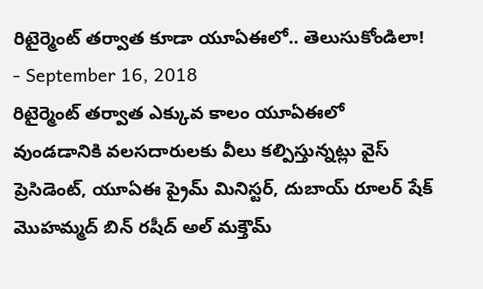రిటైర్మెంట్ తర్వాత కూడా యూఏఈలో.. తెలుసుకోండిలా!
- September 16, 2018
రిటైర్మెంట్ తర్వాత ఎక్కువ కాలం యూఏఈలో వుండడానికి వలసదారులకు వీలు కల్పిస్తున్నట్లు వైస్ ప్రెసిడెంట్, యూఏఈ ప్రైమ్ మినిస్టర్, దుబాయ్ రూలర్ షేక్ మొహమ్మద్ బిన్ రషీద్ అల్ మక్తౌమ్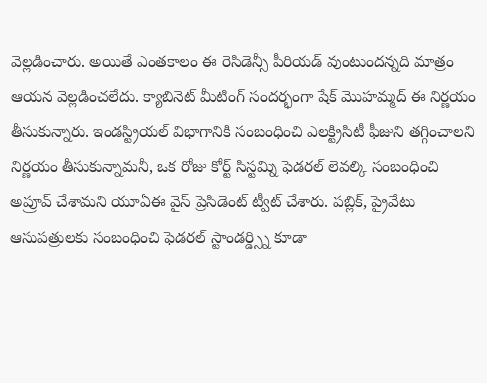వెల్లడించారు. అయితే ఎంతకాలం ఈ రెసిడెన్సీ పీరియడ్ వుంటుందన్నది మాత్రం ఆయన వెల్లడించలేదు. క్యాబినెట్ మీటింగ్ సందర్భంగా షేక్ మొహమ్మద్ ఈ నిర్ణయం తీసుకున్నారు. ఇండస్ట్రియల్ విభాగానికి సంబంధించి ఎలక్ట్రిసిటీ ఫీజుని తగ్గించాలని నిర్ణయం తీసుకున్నామనీ, ఒక రోజు కోర్ట్ సిస్టమ్ని ఫెడరల్ లెవల్కి సంబంధించి అప్రూవ్ చేశామని యూఏఈ వైస్ ప్రెసిడెంట్ ట్వీట్ చేశారు. పబ్లిక్, ప్రైవేటు ఆసుపత్రులకు సంబంధించి ఫెడరల్ స్టాండర్డ్స్ని కూడా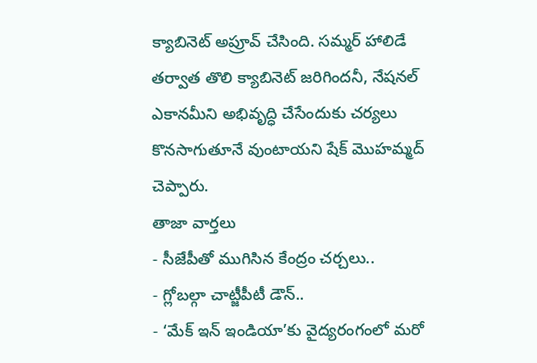క్యాబినెట్ అప్రూవ్ చేసింది. సమ్మర్ హాలిడే తర్వాత తొలి క్యాబినెట్ జరిగిందనీ, నేషనల్ ఎకానమీని అభివృద్ధి చేసేందుకు చర్యలు కొనసాగుతూనే వుంటాయని షేక్ మొహమ్మద్ చెప్పారు.
తాజా వార్తలు
- సీజేపీతో ముగిసిన కేంద్రం చర్చలు..
- గ్లోబల్గా చాట్జీపీటీ డౌన్..
- ‘మేక్ ఇన్ ఇండియా’కు వైద్యరంగంలో మరో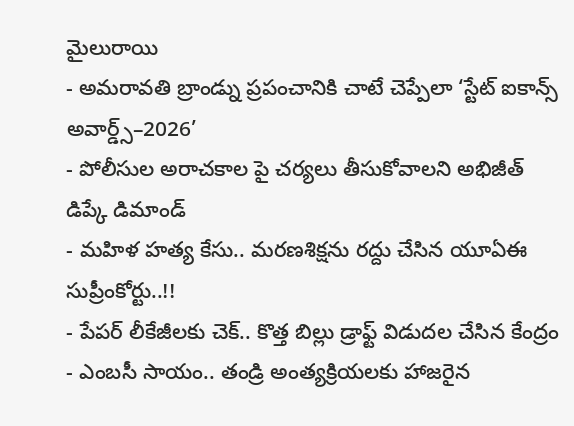మైలురాయి
- అమరావతి బ్రాండ్ను ప్రపంచానికి చాటే చెప్పేలా ‘స్టేట్ ఐకాన్స్ అవార్డ్స్–2026’
- పోలీసుల అరాచకాల పై చర్యలు తీసుకోవాలని అభిజీత్ డిప్కే డిమాండ్
- మహిళ హత్య కేసు.. మరణశిక్షను రద్దు చేసిన యూఏఈ సుప్రీంకోర్టు..!!
- పేపర్ లీకేజీలకు చెక్.. కొత్త బిల్లు డ్రాఫ్ట్ విడుదల చేసిన కేంద్రం
- ఎంబసీ సాయం.. తండ్రి అంత్యక్రియలకు హాజరైన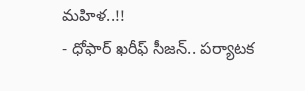మహిళ..!!
- ధోఫార్ ఖరీఫ్ సీజన్.. పర్యాటక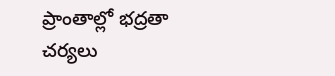ప్రాంతాల్లో భద్రతా చర్యలు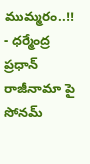ముమ్మరం..!!
- ధర్మేంద్ర ప్రధాన్ రాజీనామా పై సోనమ్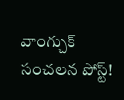వాంగ్చుక్ సంచలన పోస్ట్!